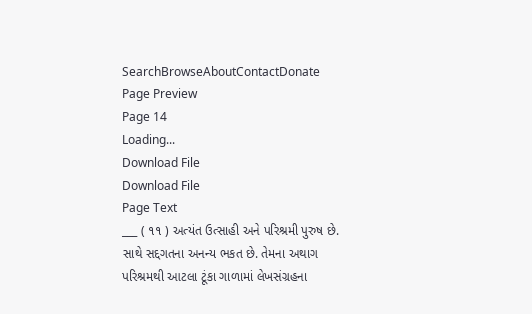SearchBrowseAboutContactDonate
Page Preview
Page 14
Loading...
Download File
Download File
Page Text
___ ( ૧૧ ) અત્યંત ઉત્સાહી અને પરિશ્રમી પુરુષ છે. સાથે સદ્દગતના અનન્ય ભકત છે. તેમના અથાગ પરિશ્રમથી આટલા ટૂંકા ગાળામાં લેખસંગ્રહના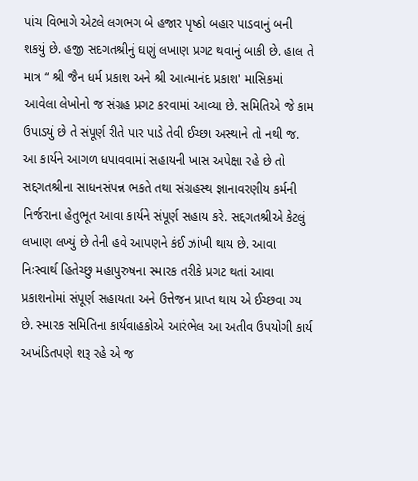પાંચ વિભાગે એટલે લગભગ બે હજાર પૃષ્ઠો બહાર પાડવાનું બની શકયું છે. હજી સદગતશ્રીનું ઘણું લખાણ પ્રગટ થવાનું બાકી છે. હાલ તે માત્ર “ શ્રી જૈન ધર્મ પ્રકાશ અને શ્રી આત્માનંદ પ્રકાશ' માસિકમાં આવેલા લેખોનો જ સંગ્રહ પ્રગટ કરવામાં આવ્યા છે. સમિતિએ જે કામ ઉપાડયું છે તે સંપૂર્ણ રીતે પાર પાડે તેવી ઈચ્છા અસ્થાને તો નથી જ. આ કાર્યને આગળ ધપાવવામાં સહાયની ખાસ અપેક્ષા રહે છે તો સદ્દગતશ્રીના સાધનસંપન્ન ભકતે તથા સંગ્રહસ્થ જ્ઞાનાવરણીય કર્મની નિર્જરાના હેતુભૂત આવા કાર્યને સંપૂર્ણ સહાય કરે. સદ્દગતશ્રીએ કેટલું લખાણ લખ્યું છે તેની હવે આપણને કંઈ ઝાંખી થાય છે. આવા નિઃસ્વાર્થ હિતેચ્છુ મહાપુરુષના સ્મારક તરીકે પ્રગટ થતાં આવા પ્રકાશનોમાં સંપૂર્ણ સહાયતા અને ઉત્તેજન પ્રાપ્ત થાય એ ઈચ્છવા ગ્ય છે. સ્મારક સમિતિના કાર્યવાહકોએ આરંભેલ આ અતીવ ઉપયોગી કાર્ય અખંડિતપણે શરૂ રહે એ જ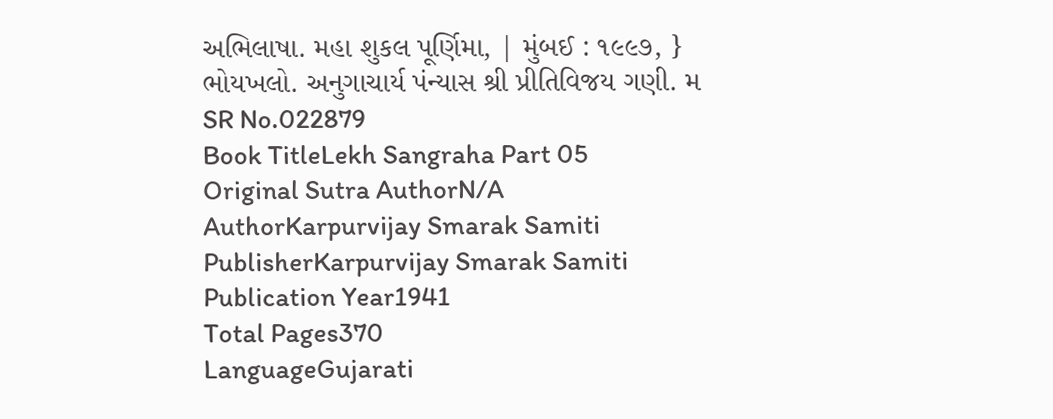અભિલાષા. મહા શુકલ પૂર્ણિમા, | મુંબઈ : ૧૯૯૭, } ભોયખલો. અનુગાચાર્ય પંન્યાસ શ્રી પ્રીતિવિજય ગણી. મ
SR No.022879
Book TitleLekh Sangraha Part 05
Original Sutra AuthorN/A
AuthorKarpurvijay Smarak Samiti
PublisherKarpurvijay Smarak Samiti
Publication Year1941
Total Pages370
LanguageGujarati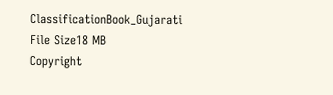ClassificationBook_Gujarati
File Size18 MB
Copyright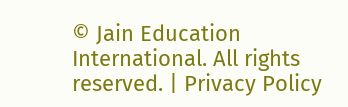© Jain Education International. All rights reserved. | Privacy Policy